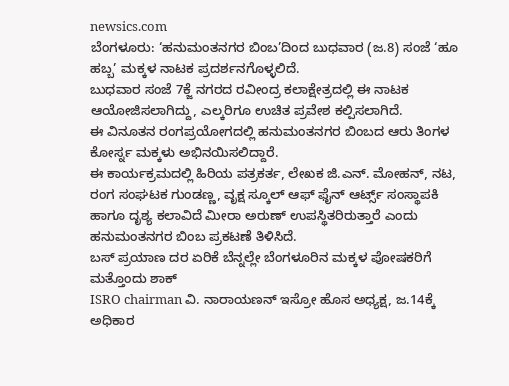newsics.com
ಬೆಂಗಳೂರು: ‘ಹನುಮಂತನಗರ ಬಿಂಬ’ದಿಂದ ಬುಧವಾರ (ಜ.8) ಸಂಜೆ ‘ಹೂ ಹಬ್ಬ’ ಮಕ್ಕಳ ನಾಟಕ ಪ್ರದರ್ಶನಗೊಳ್ಳಲಿದೆ.
ಬುಧವಾರ ಸಂಜೆ 7ಕ್ಜೆ ನಗರದ ರವೀಂದ್ರ ಕಲಾಕ್ಷೇತ್ರದಲ್ಲಿ ಈ ನಾಟಕ ಆಯೋಜಿಸಲಾಗಿದ್ದು, ಎಲ್ಕರಿಗೂ ಉಚಿತ ಪ್ರವೇಶ ಕಲ್ಪಿಸಲಾಗಿದೆ.
ಈ ವಿನೂತನ ರಂಗಪ್ರಯೋಗದಲ್ಲಿ ಹನುಮಂತನಗರ ಬಿಂಬದ ಆರು ತಿಂಗಳ ಕೋರ್ಸ್ನ ಮಕ್ಕಳು ಅಭಿನಯಿಸಲಿದ್ದಾರೆ.
ಈ ಕಾರ್ಯಕ್ರಮದಲ್ಲಿ ಹಿರಿಯ ಪತ್ರಕರ್ತ, ಲೇಖಕ ಜಿ.ಎನ್. ಮೋಹನ್, ನಟ, ರಂಗ ಸಂಘಟಕ ಗುಂಡಣ್ಣ, ವೃಕ್ಷ ಸ್ಕೂಲ್ ಆಫ್ ಫೈನ್ ಆರ್ಟ್ಸ್ ಸಂಸ್ಥಾಪಕಿ ಹಾಗೂ ದೃಶ್ಯ ಕಲಾವಿದೆ ಮೀರಾ ಅರುಣ್ ಉಪಸ್ಥಿತರಿರುತ್ತಾರೆ ಎಂದು ಹನುಮಂತನಗರ ಬಿಂಬ ಪ್ರಕಟಣೆ ತಿಳಿಸಿದೆ.
ಬಸ್ ಪ್ರಯಾಣ ದರ ಏರಿಕೆ ಬೆನ್ನಲ್ಲೇ ಬೆಂಗಳೂರಿನ ಮಕ್ಕಳ ಪೋಷಕರಿಗೆ ಮತ್ತೊಂದು ಶಾಕ್
ISRO chairman ವಿ. ನಾರಾಯಣನ್ ಇಸ್ರೋ ಹೊಸ ಅಧ್ಯಕ್ಷ, ಜ.14ಕ್ಕೆ ಅಧಿಕಾರ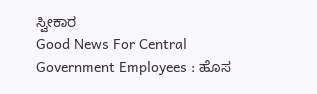ಸ್ವೀಕಾರ
Good News For Central Government Employees : ಹೊಸ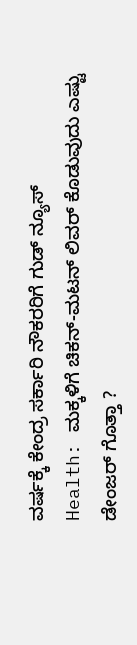ವರ್ಷಕ್ಕೆ ಕೇಂದ್ರ ಸರ್ಕಾರಿ ನೌಕರರಿಗೆ ಗುಡ್ ನ್ಯೂಸ್
Health: ಮಕ್ಕಳಿಗೆ ಚಿಕನ್-ಮಟನ್ ಲಿವರ್ ಕೊಡುವುದು ಎಷ್ಟು ಡೇಂಜರ್ ಗೊತ್ತಾ ?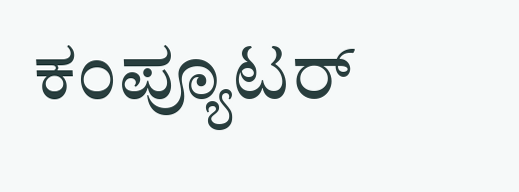ಕಂಪ್ಯೂಟರ್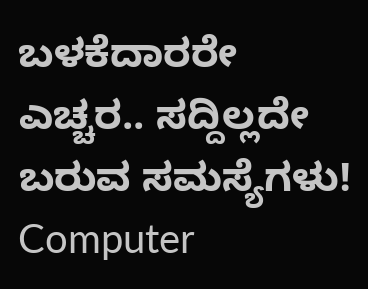ಬಳಕೆದಾರರೇ ಎಚ್ಚರ.. ಸದ್ದಿಲ್ಲದೇ ಬರುವ ಸಮಸ್ಯೆಗಳು! Computer